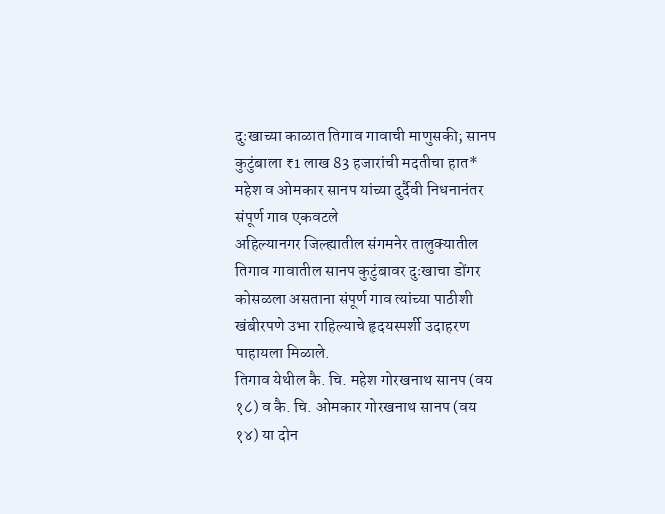दुःखाच्या काळात तिगाव गावाची माणुसकी; सानप कुटुंबाला ₹1 लाख 83 हजारांची मदतीचा हात*
महेश व ओमकार सानप यांच्या दुर्दैवी निधनानंतर संपूर्ण गाव एकवटले
अहिल्यानगर जिल्ह्यातील संगमनेर तालुक्यातील तिगाव गावातील सानप कुटुंबावर दुःखाचा डोंगर कोसळला असताना संपूर्ण गाव त्यांच्या पाठीशी खंबीरपणे उभा राहिल्याचे हृदयस्पर्शी उदाहरण पाहायला मिळाले.
तिगाव येथील कै. चि. महेश गोरखनाथ सानप (वय १८) व कै. चि. ओमकार गोरखनाथ सानप (वय १४) या दोन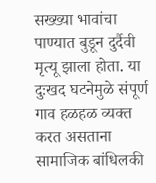सख्ख्या भावांचा पाण्यात बुडून दुर्दैवी मृत्यू झाला होता. या दुःखद घटनेमुळे संपूर्ण गाव हळहळ व्यक्त करत असताना सामाजिक बांधिलकी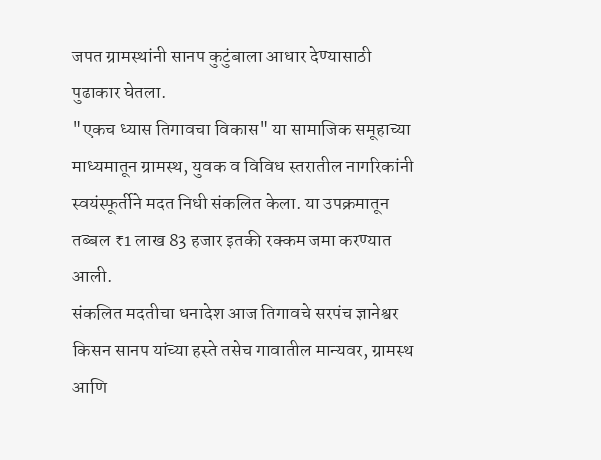जपत ग्रामस्थांनी सानप कुटुंबाला आधार देण्यासाठी पुढाकार घेतला.
"एकच ध्यास तिगावचा विकास" या सामाजिक समूहाच्या माध्यमातून ग्रामस्थ, युवक व विविध स्तरातील नागरिकांनी स्वयंस्फूर्तीने मदत निधी संकलित केला. या उपक्रमातून तब्बल ₹1 लाख 83 हजार इतकी रक्कम जमा करण्यात आली.
संकलित मदतीचा धनादेश आज तिगावचे सरपंच ज्ञानेश्वर किसन सानप यांच्या हस्ते तसेच गावातील मान्यवर, ग्रामस्थ आणि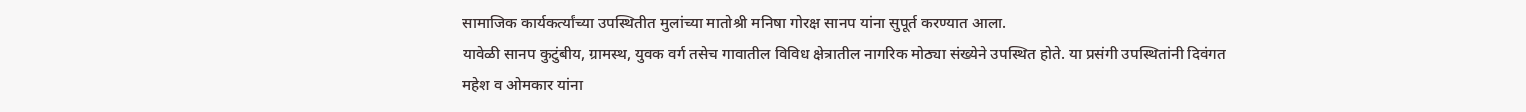सामाजिक कार्यकर्त्यांच्या उपस्थितीत मुलांच्या मातोश्री मनिषा गोरक्ष सानप यांना सुपूर्त करण्यात आला.
यावेळी सानप कुटुंबीय, ग्रामस्थ, युवक वर्ग तसेच गावातील विविध क्षेत्रातील नागरिक मोठ्या संख्येने उपस्थित होते. या प्रसंगी उपस्थितांनी दिवंगत महेश व ओमकार यांना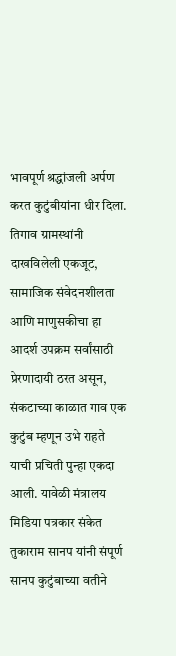भावपूर्ण श्रद्धांजली अर्पण करत कुटुंबीयांना धीर दिला.
तिगाव ग्रामस्थांनी दाखविलेली एकजूट, सामाजिक संवेदनशीलता आणि माणुसकीचा हा आदर्श उपक्रम सर्वांसाठी प्रेरणादायी ठरत असून, संकटाच्या काळात गाव एक कुटुंब म्हणून उभे राहते याची प्रचिती पुन्हा एकदा आली. यावेळी मंत्रालय मिडिया पत्रकार संकेत तुकाराम सानप यांनी संपूर्ण सानप कुटुंबाच्या वतीने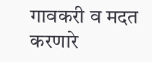गावकरी व मदत करणारे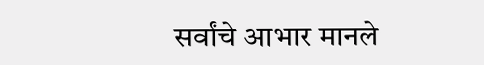सर्वांचे आभार मानले